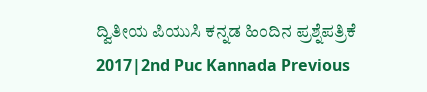ದ್ವಿತೀಯ ಪಿಯುಸಿ ಕನ್ನಡ ಹಿಂದಿನ ಪ್ರಶ್ನೆಪತ್ರಿಕೆ 2017|2nd Puc Kannada Previous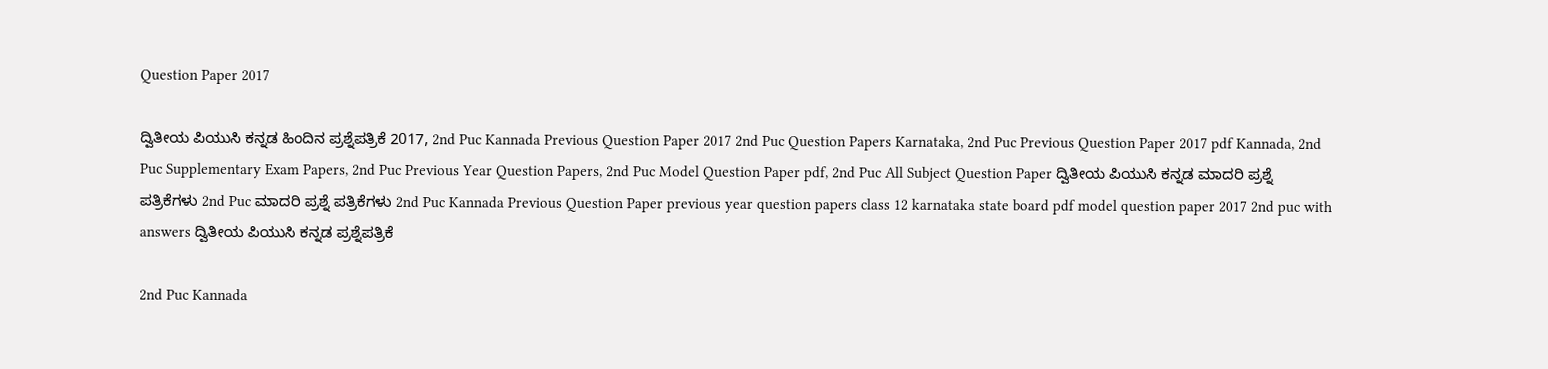Question Paper 2017

ದ್ವಿತೀಯ ಪಿಯುಸಿ ಕನ್ನಡ ಹಿಂದಿನ ಪ್ರಶ್ನೆಪತ್ರಿಕೆ 2017, 2nd Puc Kannada Previous Question Paper 2017 2nd Puc Question Papers Karnataka, 2nd Puc Previous Question Paper 2017 pdf Kannada, 2nd Puc Supplementary Exam Papers, 2nd Puc Previous Year Question Papers, 2nd Puc Model Question Paper pdf, 2nd Puc All Subject Question Paper ದ್ವಿತೀಯ ಪಿಯುಸಿ ಕನ್ನಡ ಮಾದರಿ ಪ್ರಶ್ನೆ ಪತ್ರಿಕೆಗಳು 2nd Puc ಮಾದರಿ ಪ್ರಶ್ನೆ ಪತ್ರಿಕೆಗಳು 2nd Puc Kannada Previous Question Paper previous year question papers class 12 karnataka state board pdf model question paper 2017 2nd puc with answers ದ್ವಿತೀಯ ಪಿಯುಸಿ ಕನ್ನಡ ಪ್ರಶ್ನೆಪತ್ರಿಕೆ

2nd Puc Kannada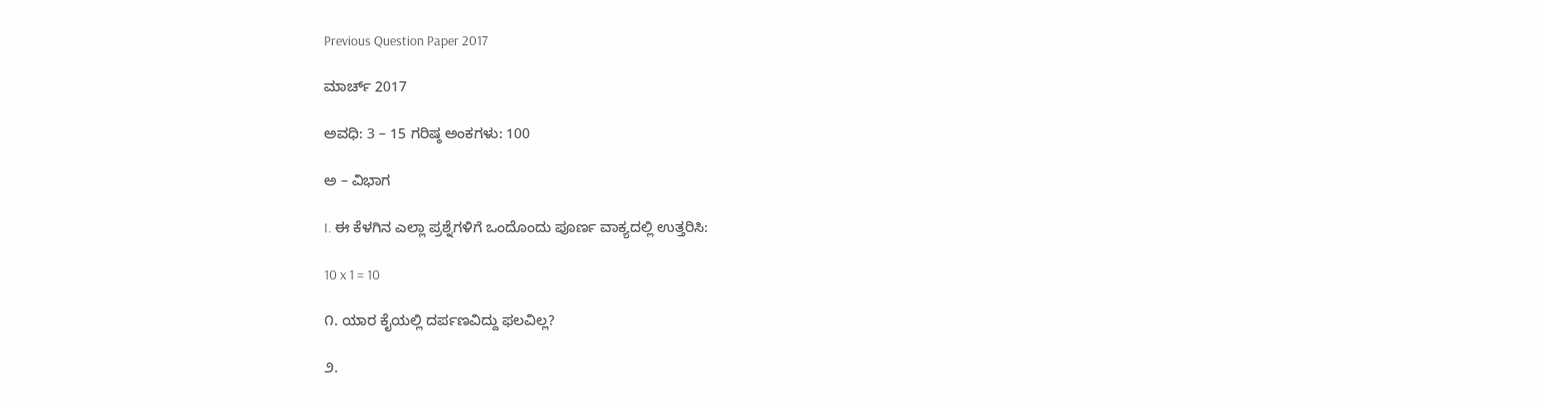Previous Question Paper 2017

ಮಾರ್ಚ್‌ 2017

ಅವಧಿ: 3 – 15 ಗರಿಷ್ಠ ಅಂಕಗಳು: 100

ಅ – ವಿಭಾಗ

I. ಈ ಕೆಳಗಿನ ಎಲ್ಲಾ ಪ್ರಶ್ನೆಗಳಿಗೆ ಒಂದೊಂದು ಪೂರ್ಣ ವಾಕ್ಯದಲ್ಲಿ ಉತ್ತರಿಸಿ:

10 x 1 = 10

೧. ಯಾರ ಕೈಯಲ್ಲಿ ದರ್ಪಣವಿದ್ದು ಫಲವಿಲ್ಲ?

೨.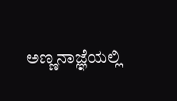ಅಣ್ಣನಾಜ್ಞೆಯಲ್ಲಿ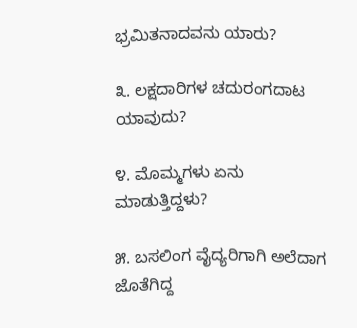ಭ್ರಮಿತನಾದವನು ಯಾರು?

೩. ಲಕ್ಷದಾರಿಗಳ ಚದುರಂಗದಾಟ ಯಾವುದು?

೪. ಮೊಮ್ಮಗಳು ಏನು ಮಾಡುತ್ತಿದ್ದಳು?

೫. ಬಸಲಿಂಗ ವೈದ್ಯರಿಗಾಗಿ ಅಲೆದಾಗ ಜೊತೆಗಿದ್ದ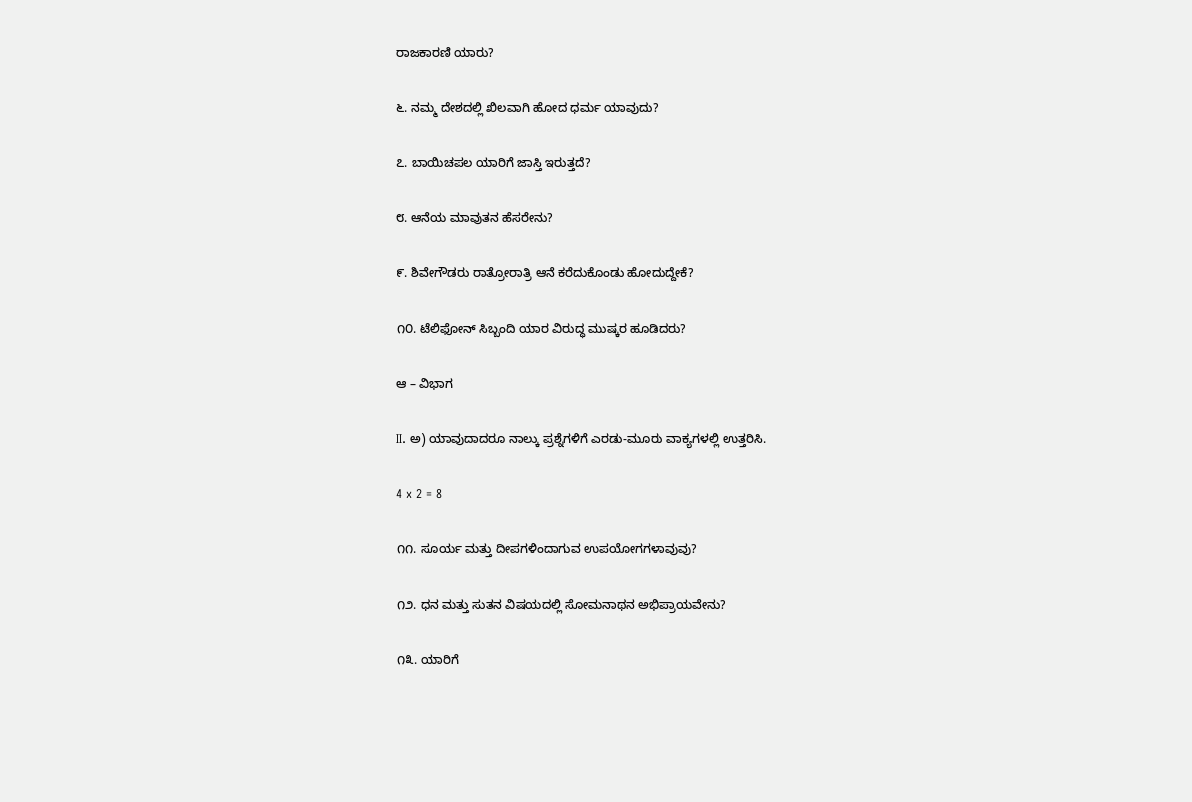ರಾಜಕಾರಣಿ ಯಾರು?

೬. ನಮ್ಮ ದೇಶದಲ್ಲಿ ಖಿಲವಾಗಿ ಹೋದ ಧರ್ಮ ಯಾವುದು?

೭. ಬಾಯಿಚಪಲ ಯಾರಿಗೆ ಜಾಸ್ತಿ ಇರುತ್ತದೆ?

೮. ಆನೆಯ ಮಾವುತನ ಹೆಸರೇನು?

೯. ಶಿವೇಗೌಡರು ರಾತ್ರೋರಾತ್ರಿ ಆನೆ ಕರೆದುಕೊಂಡು ಹೋದುದ್ದೇಕೆ?

೧೦. ಟೆಲಿಫೋನ್ ಸಿಬ್ಬಂದಿ ಯಾರ ವಿರುದ್ಧ ಮುಷ್ಕರ ಹೂಡಿದರು?

ಆ – ವಿಭಾಗ

II. ಅ) ಯಾವುದಾದರೂ ನಾಲ್ಕು ಪ್ರಶ್ನೆಗಳಿಗೆ ಎರಡು-ಮೂರು ವಾಕ್ಯಗಳಲ್ಲಿ ಉತ್ತರಿಸಿ.

4 x 2 = 8

೧೧. ಸೂರ್ಯ ಮತ್ತು ದೀಪಗಳಿಂದಾಗುವ ಉಪಯೋಗಗಳಾವುವು?

೧೨. ಧನ ಮತ್ತು ಸುತನ ವಿಷಯದಲ್ಲಿ ಸೋಮನಾಥನ ಅಭಿಪ್ರಾಯವೇನು?

೧೩. ಯಾರಿಗೆ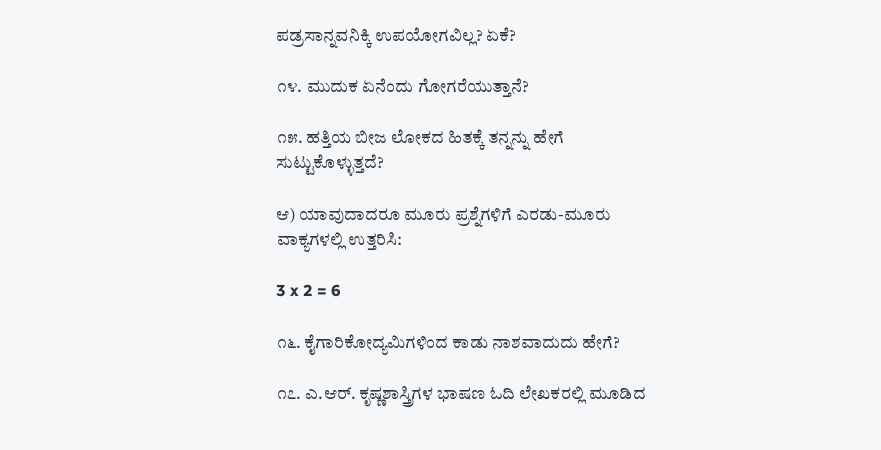ಪಡ್ರಸಾನ್ನವನಿಕ್ಕಿ ಉಪಯೋಗವಿಲ್ಲ? ಏಕೆ?

೧೪. ಮುದುಕ ಏನೆಂದು ಗೋಗರೆಯುತ್ತಾನೆ?

೧೫. ಹತ್ತಿಯ ಬೀಜ ಲೋಕದ ಹಿತಕ್ಕೆ ತನ್ನನ್ನು ಹೇಗೆ ಸುಟ್ಟುಕೊಳ್ಳುತ್ತದೆ?

ಆ) ಯಾವುದಾದರೂ ಮೂರು ಪ್ರಶ್ನೆಗಳಿಗೆ ಎರಡು-ಮೂರು ವಾಕ್ಯಗಳಲ್ಲಿ ಉತ್ತರಿಸಿ:

3 x 2 = 6

೧೬. ಕೈಗಾರಿಕೋದ್ಯಮಿಗಳಿಂದ ಕಾಡು ನಾಶವಾದುದು ಹೇಗೆ?

೧೭. ಎ.ಆರ್. ಕೃಷ್ಣಶಾಸ್ತ್ರಿಗಳ ಭಾಷಣ ಓದಿ ಲೇಖಕರಲ್ಲಿ ಮೂಡಿದ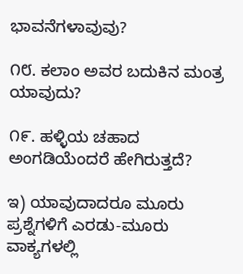ಭಾವನೆಗಳಾವುವು?

೧೮. ಕಲಾಂ ಅವರ ಬದುಕಿನ ಮಂತ್ರ ಯಾವುದು?

೧೯. ಹಳ್ಳಿಯ ಚಹಾದ ಅಂಗಡಿಯೆಂದರೆ ಹೇಗಿರುತ್ತದೆ?

ಇ) ಯಾವುದಾದರೂ ಮೂರು ಪ್ರಶ್ನೆಗಳಿಗೆ ಎರಡು-ಮೂರು ವಾಕ್ಯಗಳಲ್ಲಿ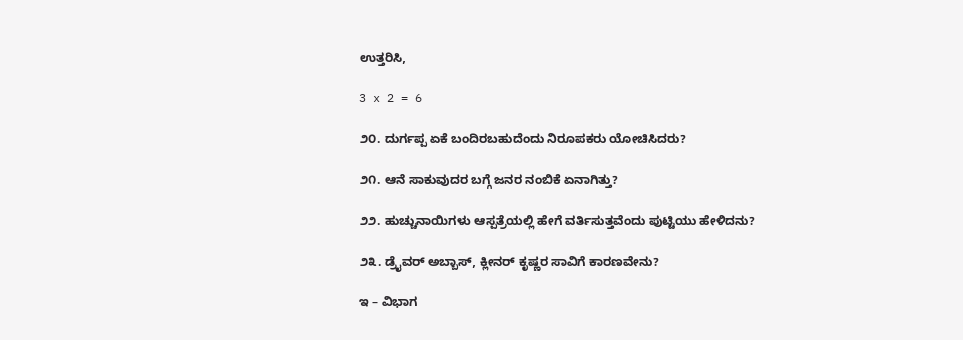ಉತ್ತರಿಸಿ,

3 x 2 = 6

೨೦. ದುರ್ಗಪ್ಪ ಏಕೆ ಬಂದಿರಬಹುದೆಂದು ನಿರೂಪಕರು ಯೋಚಿಸಿದರು?

೨೧. ಆನೆ ಸಾಕುವುದರ ಬಗ್ಗೆ ಜನರ ನಂಬಿಕೆ ಏನಾಗಿತ್ತು?

೨೨. ಹುಚ್ಚುನಾಯಿಗಳು ಆಸ್ಪತ್ರೆಯಲ್ಲಿ ಹೇಗೆ ವರ್ತಿಸುತ್ತವೆಂದು ಪುಟ್ಟಿಯು ಹೇಳಿದನು?

೨೩. ಡ್ರೈವರ್ ಅಬ್ಬಾಸ್, ಕ್ಲೀನರ್ ಕೃಷ್ಣರ ಸಾವಿಗೆ ಕಾರಣವೇನು?

ಇ – ವಿಭಾಗ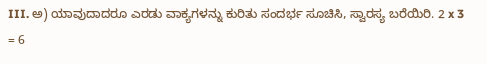III. ಅ) ಯಾವುದಾದರೂ ಎರಡು ವಾಕ್ಯಗಳನ್ನು ಕುರಿತು ಸಂದರ್ಭ ಸೂಚಿಸಿ, ಸ್ವಾರಸ್ಯ ಬರೆಯಿರಿ. 2 x 3 = 6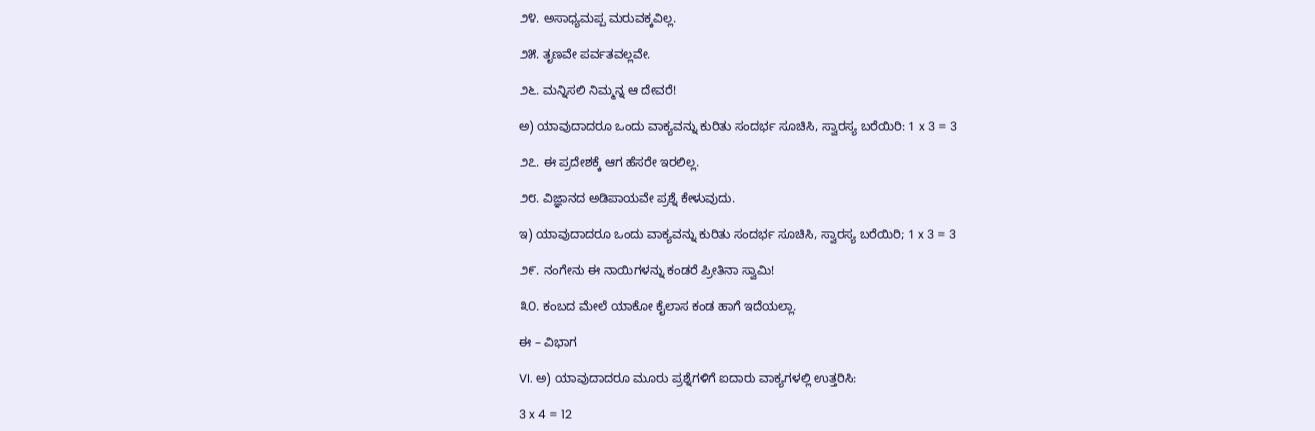೨೪. ಅಸಾಧ್ಯಮಪ್ಪ ಮರುವಕ್ಕವಿಲ್ಲ.

೨೫. ತೃಣವೇ ಪರ್ವತವಲ್ಲವೇ.

೨೬. ಮನ್ನಿಸಲಿ ನಿಮ್ಮನ್ನ ಆ ದೇವರೆ!

ಅ) ಯಾವುದಾದರೂ ಒಂದು ವಾಕ್ಯವನ್ನು ಕುರಿತು ಸಂದರ್ಭ ಸೂಚಿಸಿ, ಸ್ವಾರಸ್ಯ ಬರೆಯಿರಿ: 1 x 3 = 3

೨೭. ಈ ಪ್ರದೇಶಕ್ಕೆ ಆಗ ಹೆಸರೇ ಇರಲಿಲ್ಲ.

೨೮. ವಿಜ್ಞಾನದ ಅಡಿಪಾಯವೇ ಪ್ರಶ್ನೆ ಕೇಳುವುದು.

ಇ) ಯಾವುದಾದರೂ ಒಂದು ವಾಕ್ಯವನ್ನು ಕುರಿತು ಸಂದರ್ಭ ಸೂಚಿಸಿ, ಸ್ವಾರಸ್ಯ ಬರೆಯಿರಿ; 1 x 3 = 3

೨೯. ನಂಗೇನು ಈ ನಾಯಿಗಳನ್ನು ಕಂಡರೆ ಪ್ರೀತಿನಾ ಸ್ವಾಮಿ!

೩೦. ಕಂಬದ ಮೇಲೆ ಯಾಕೋ ಕೈಲಾಸ ಕಂಡ ಹಾಗೆ ಇದೆಯಲ್ಲಾ.

ಈ – ವಿಭಾಗ

VI. ಅ) ಯಾವುದಾದರೂ ಮೂರು ಪ್ರಶ್ನೆಗಳಿಗೆ ಐದಾರು ವಾಕ್ಯಗಳಲ್ಲಿ ಉತ್ತರಿಸಿ:

3 x 4 = 12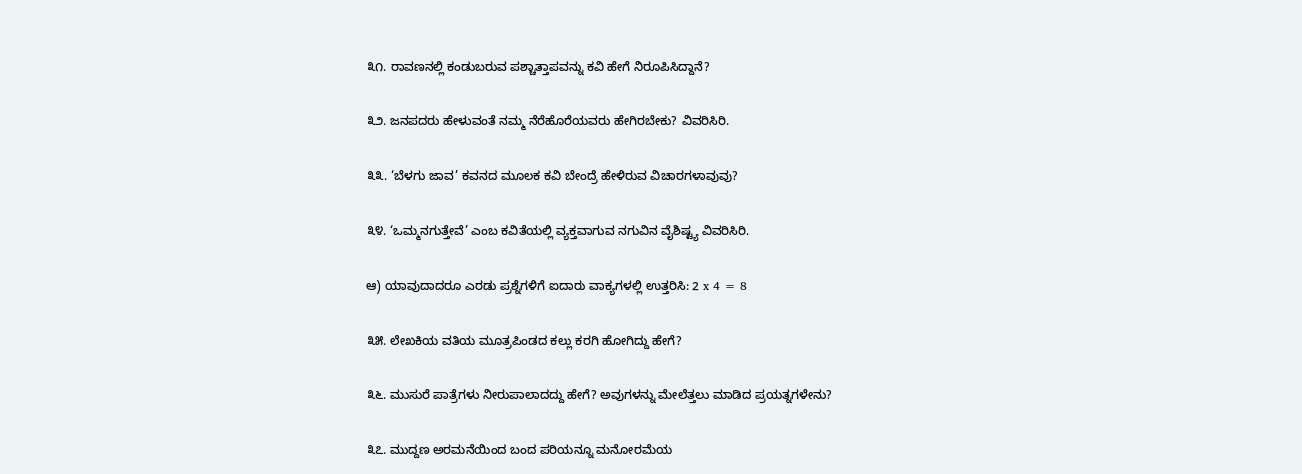೩೧. ರಾವಣನಲ್ಲಿ ಕಂಡುಬರುವ ಪಶ್ಚಾತ್ತಾಪವನ್ನು ಕವಿ ಹೇಗೆ ನಿರೂಪಿಸಿದ್ದಾನೆ?

೩೨. ಜನಪದರು ಹೇಳುವಂತೆ ನಮ್ಮ ನೆರೆಹೊರೆಯವರು ಹೇಗಿರಬೇಕು? ವಿವರಿಸಿರಿ.

೩೩. ‘ಬೆಳಗು ಜಾವ’ ಕವನದ ಮೂಲಕ ಕವಿ ಬೇಂದ್ರೆ ಹೇಳಿರುವ ವಿಚಾರಗಳಾವುವು?

೩೪. ‘ಒಮ್ಮನಗುತ್ತೇವೆ’ ಎಂಬ ಕವಿತೆಯಲ್ಲಿ ವ್ಯಕ್ತವಾಗುವ ನಗುವಿನ ವೈಶಿಷ್ಟ್ಯ ವಿವರಿಸಿರಿ.

ಆ) ಯಾವುದಾದರೂ ಎರಡು ಪ್ರಶ್ನೆಗಳಿಗೆ ಐದಾರು ವಾಕ್ಯಗಳಲ್ಲಿ ಉತ್ತರಿಸಿ: 2 x 4 = 8

೩೫. ಲೇಖಕಿಯ ವತಿಯ ಮೂತ್ರಪಿಂಡದ ಕಲ್ಲು ಕರಗಿ ಹೋಗಿದ್ದು ಹೇಗೆ?

೩೬. ಮುಸುರೆ ಪಾತ್ರೆಗಳು ನೀರುಪಾಲಾದದ್ದು ಹೇಗೆ? ಅವುಗಳನ್ನು ಮೇಲೆತ್ತಲು ಮಾಡಿದ ಪ್ರಯತ್ನಗಳೇನು?

೩೭. ಮುದ್ದಣ ಅರಮನೆಯಿಂದ ಬಂದ ಪರಿಯನ್ನೂ ಮನೋರಮೆಯ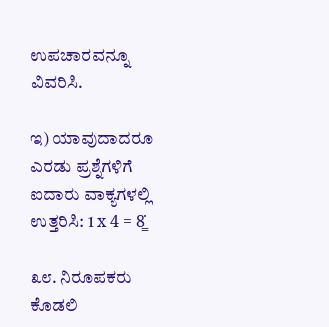ಉಪಚಾರವನ್ನೂ ವಿವರಿಸಿ.

ಇ) ಯಾವುದಾದರೂ ಎರಡು ಪ್ರಶ್ನೆಗಳಿಗೆ ಐದಾರು ವಾಕ್ಯಗಳಲ್ಲಿ ಉತ್ತರಿಸಿ: 1 x 4 = 8̳̇

೩೮. ನಿರೂಪಕರು ಕೊಡಲಿ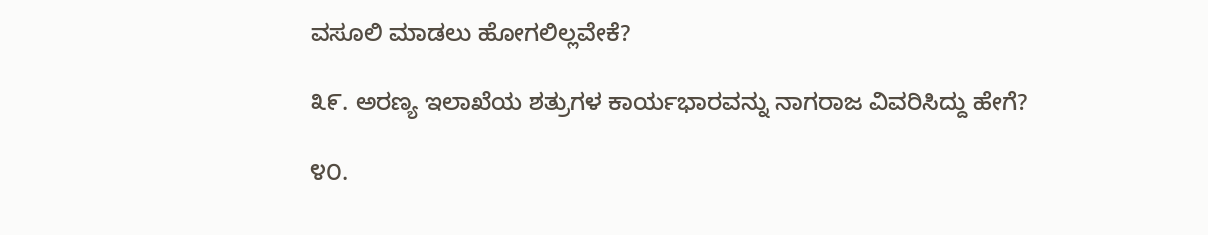ವಸೂಲಿ ಮಾಡಲು ಹೋಗಲಿಲ್ಲವೇಕೆ?

೩೯. ಅರಣ್ಯ ಇಲಾಖೆಯ ಶತ್ರುಗಳ ಕಾರ್ಯಭಾರವನ್ನು ನಾಗರಾಜ ವಿವರಿಸಿದ್ದು ಹೇಗೆ?

೪೦.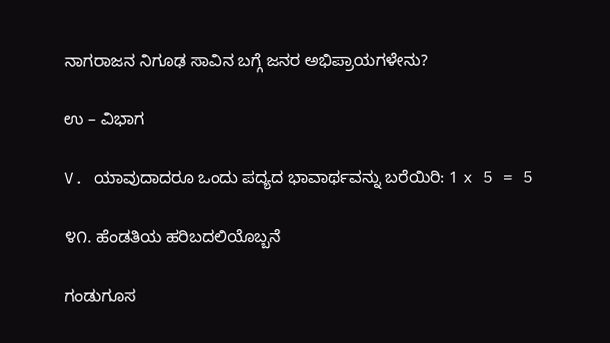ನಾಗರಾಜನ ನಿಗೂಢ ಸಾವಿನ ಬಗ್ಗೆ ಜನರ ಅಭಿಪ್ರಾಯಗಳೇನು?

ಉ – ವಿಭಾಗ

V. ಯಾವುದಾದರೂ ಒಂದು ಪದ್ಯದ ಭಾವಾರ್ಥವನ್ನು ಬರೆಯಿರಿ: 1 x 5 = 5

೪೧. ಹೆಂಡತಿಯ ಹರಿಬದಲಿಯೊಬ್ಬನೆ

ಗಂಡುಗೂಸ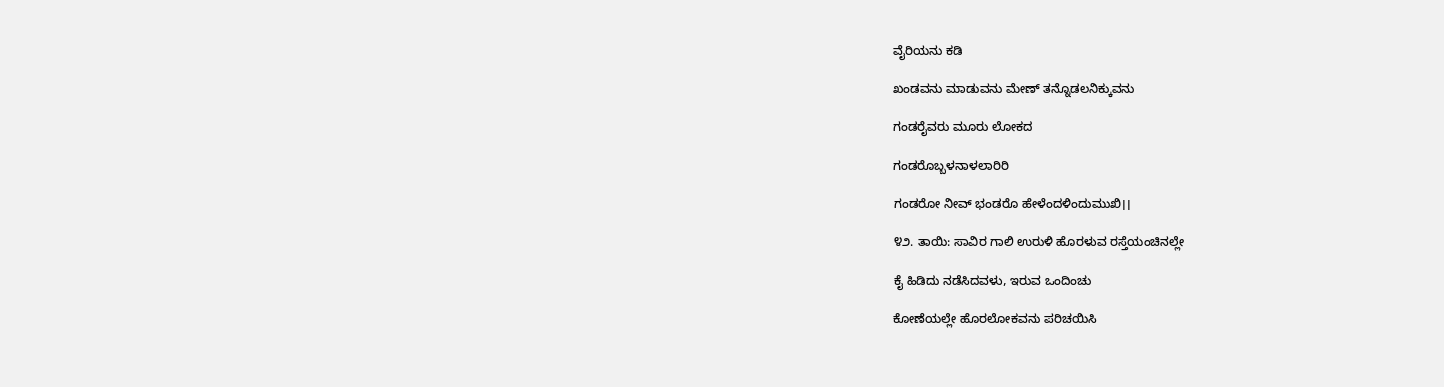ವೈರಿಯನು ಕಡಿ

ಖಂಡವನು ಮಾಡುವನು ಮೇಣ್ ತನ್ನೊಡಲನಿಕ್ಕುವನು

ಗಂಡರೈವರು ಮೂರು ಲೋಕದ

ಗಂಡರೊಬ್ಬಳನಾಳಲಾರಿರಿ

ಗಂಡರೋ ನೀವ್ ಭಂಡರೊ ಹೇಳೆಂದಳಿಂದುಮುಖಿ।।

೪೨. ತಾಯಿ: ಸಾವಿರ ಗಾಲಿ ಉರುಳಿ ಹೊರಳುವ ರಸ್ತೆಯಂಚಿನಲ್ಲೇ

ಕೈ ಹಿಡಿದು ನಡೆಸಿದವಳು, ಇರುವ ಒಂದಿಂಚು

ಕೋಣೆಯಲ್ಲೇ ಹೊರಲೋಕವನು ಪರಿಚಯಿಸಿ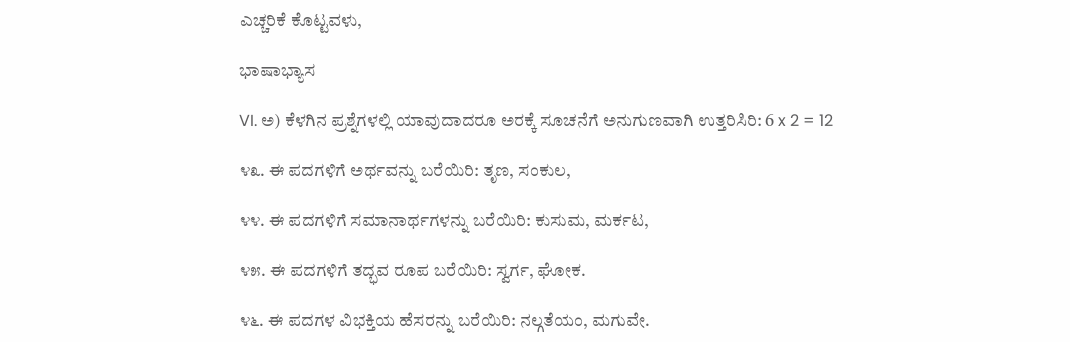ಎಚ್ಚರಿಕೆ ಕೊಟ್ಟವಳು,

ಭಾಷಾಭ್ಯಾಸ

VI. ಅ) ಕೆಳಗಿನ ಪ್ರಶ್ನೆಗಳಲ್ಲಿ ಯಾವುದಾದರೂ ಅರಕ್ಕೆ ಸೂಚನೆಗೆ ಅನುಗುಣವಾಗಿ ಉತ್ತರಿಸಿರಿ: 6 x 2 = 12

೪೩. ಈ ಪದಗಳಿಗೆ ಅರ್ಥವನ್ನು ಬರೆಯಿರಿ: ತೃಣ, ಸಂಕುಲ,

೪೪. ಈ ಪದಗಳಿಗೆ ಸಮಾನಾರ್ಥಗಳನ್ನು ಬರೆಯಿರಿ: ಕುಸುಮ, ಮರ್ಕಟ,

೪೫. ಈ ಪದಗಳಿಗೆ ತದ್ಭವ ರೂಪ ಬರೆಯಿರಿ: ಸ್ವರ್ಗ, ಘೋಕ.

೪೬. ಈ ಪದಗಳ ವಿಭಕ್ತಿಯ ಹೆಸರನ್ನು ಬರೆಯಿರಿ: ನಲ್ಗತೆಯಂ, ಮಗುವೇ.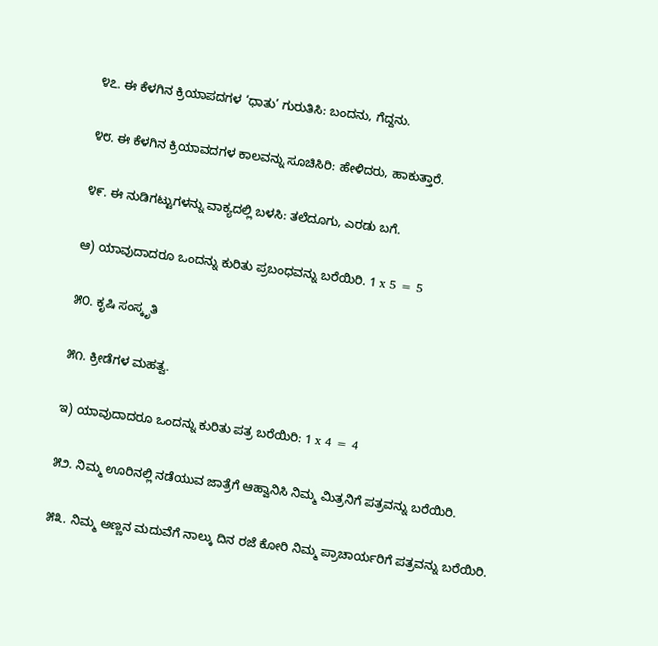೪೭. ಈ ಕೆಳಗಿನ ಕ್ರಿಯಾಪದಗಳ ‘ಧಾತು’ ಗುರುತಿಸಿ: ಬಂದನು, ಗೆದ್ದನು.

೪೮. ಈ ಕೆಳಗಿನ ಕ್ರಿಯಾವದಗಳ ಕಾಲವನ್ನು ಸೂಚಿಸಿರಿ: ಹೇಳಿದರು, ಹಾಕುತ್ತಾರೆ.

೪೯. ಈ ನುಡಿಗಟ್ಟುಗಳನ್ನು ವಾಕ್ಯದಲ್ಲಿ ಬಳಸಿ: ತಲೆದೂಗು, ಎರಡು ಬಗೆ.

ಆ) ಯಾವುದಾದರೂ ಒಂದನ್ನು ಕುರಿತು ಪ್ರಬಂಧವನ್ನು ಬರೆಯಿರಿ. 1 x 5 = 5

೫೦. ಕೃಷಿ ಸಂಸ್ಕೃತಿ

೫೧. ಕ್ರೀಡೆಗಳ ಮಹತ್ವ.

ಇ) ಯಾವುದಾದರೂ ಒಂದನ್ನು ಕುರಿತು ಪತ್ರ ಬರೆಯಿರಿ: 1 x 4 = 4

೫೨. ನಿಮ್ಮ ಊರಿನಲ್ಲಿ ನಡೆಯುವ ಜಾತ್ರೆಗೆ ಆಹ್ವಾನಿಸಿ ನಿಮ್ಮ ಮಿತ್ರನಿಗೆ ಪತ್ರವನ್ನು ಬರೆಯಿರಿ.

೫೩. ನಿಮ್ಮ ಅಣ್ಣನ ಮದುವೆಗೆ ನಾಲ್ಕು ದಿನ ರಜೆ ಕೋರಿ ನಿಮ್ಮ ಪ್ರಾಚಾರ್ಯರಿಗೆ ಪತ್ರವನ್ನು ಬರೆಯಿರಿ.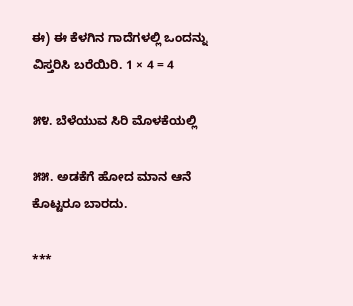ಈ) ಈ ಕೆಳಗಿನ ಗಾದೆಗಳಲ್ಲಿ ಒಂದನ್ನು ವಿಸ್ತರಿಸಿ ಬರೆಯಿರಿ. 1 × 4 = 4

೫೪. ಬೆಳೆಯುವ ಸಿರಿ ಮೊಳಕೆಯಲ್ಲಿ

೫೫. ಅಡಕೆಗೆ ಹೋದ ಮಾನ ಆನೆ ಕೊಟ್ಟರೂ ಬಾರದು.

***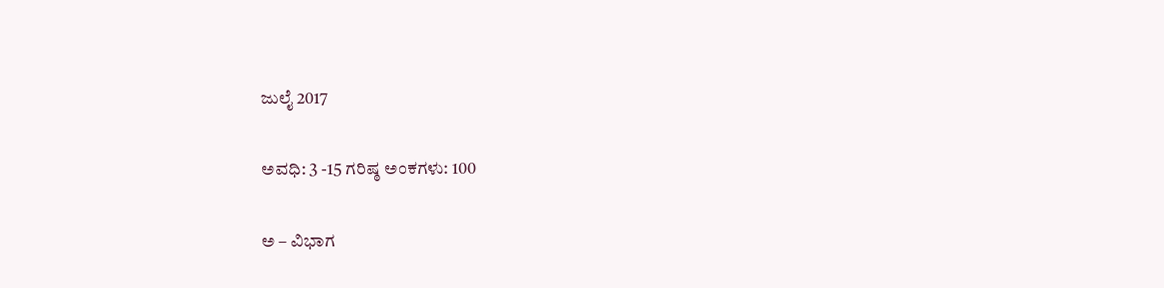ಜುಲೈ 2017

ಅವಧಿ: 3 -15 ಗರಿಷ್ಠ ಅಂಕಗಳು: 100

ಅ – ವಿಭಾಗ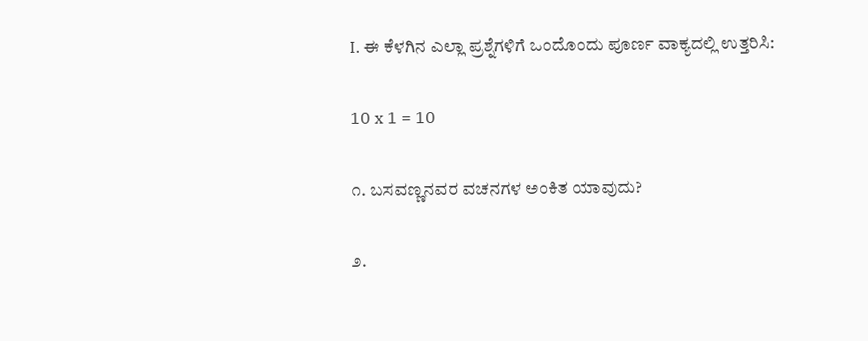I. ಈ ಕೆಳಗಿನ ಎಲ್ಲಾ ಪ್ರಶ್ನೆಗಳಿಗೆ ಒಂದೊಂದು ಪೂರ್ಣ ವಾಕ್ಯದಲ್ಲಿ ಉತ್ತರಿಸಿ:

10 x 1 = 10

೧. ಬಸವಣ್ಣನವರ ವಚನಗಳ ಅಂಕಿತ ಯಾವುದು?

೨.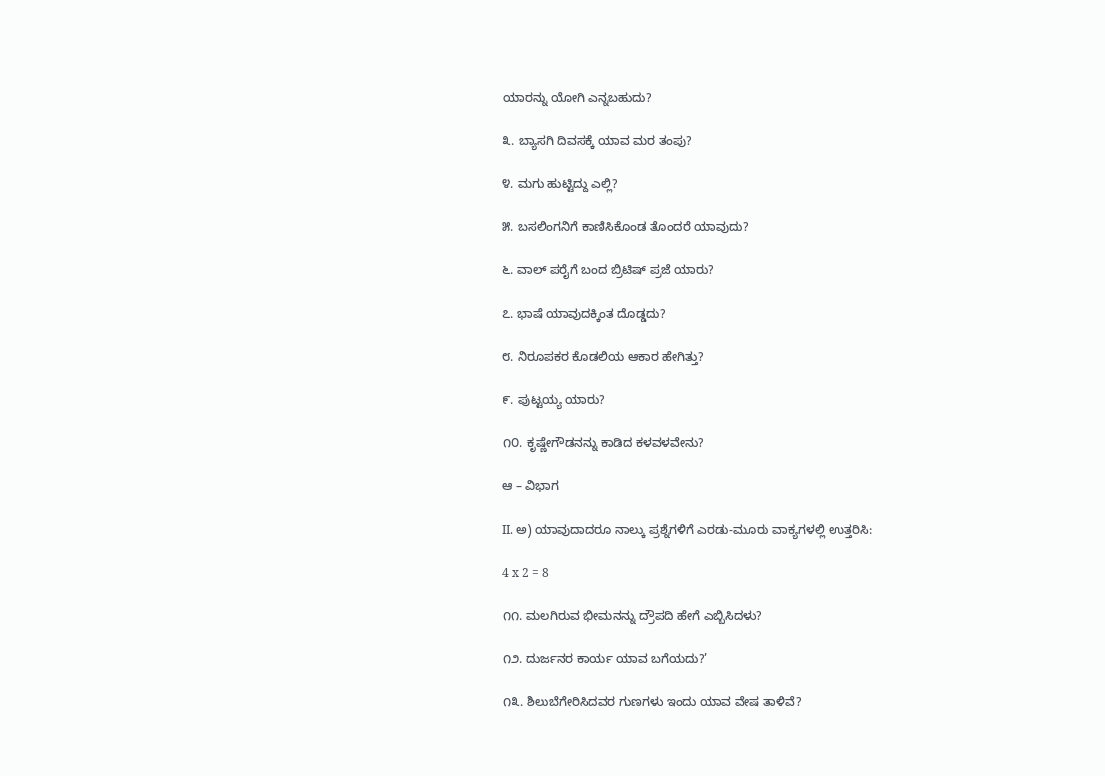ಯಾರನ್ನು ಯೋಗಿ ಎನ್ನಬಹುದು?

೩. ಬ್ಯಾಸಗಿ ದಿವಸಕ್ಕೆ ಯಾವ ಮರ ತಂಪು?

೪. ಮಗು ಹುಟ್ಟಿದ್ದು ಎಲ್ಲಿ?

೫. ಬಸಲಿಂಗನಿಗೆ ಕಾಣಿಸಿಕೊಂಡ ತೊಂದರೆ ಯಾವುದು?

೬. ವಾಲ್‌ ಪರೈಗೆ ಬಂದ ಬ್ರಿಟಿಷ್ ಪ್ರಜೆ ಯಾರು?

೭. ಭಾಷೆ ಯಾವುದಕ್ಕಿಂತ ದೊಡ್ಡದು?

೮. ನಿರೂಪಕರ ಕೊಡಲಿಯ ಆಕಾರ ಹೇಗಿತ್ತು?

೯. ಪುಟ್ಟಯ್ಯ ಯಾರು?

೧೦. ಕೃಷ್ಣೇಗೌಡನನ್ನು ಕಾಡಿದ ಕಳವಳವೇನು?

ಆ – ವಿಭಾಗ

II. ಅ) ಯಾವುದಾದರೂ ನಾಲ್ಕು ಪ್ರಶ್ನೆಗಳಿಗೆ ಎರಡು-ಮೂರು ವಾಕ್ಯಗಳಲ್ಲಿ ಉತ್ತರಿಸಿ:

4 x 2 = 8

೧೧. ಮಲಗಿರುವ ಭೀಮನನ್ನು ದ್ರೌಪದಿ ಹೇಗೆ ಎಬ್ಬಿಸಿದಳು?

೧೨. ದುರ್ಜನರ ಕಾರ್ಯ ಯಾವ ಬಗೆಯದು?’

೧೩. ಶಿಲುಬೆಗೇರಿಸಿದವರ ಗುಣಗಳು ಇಂದು ಯಾವ ವೇಷ ತಾಳಿವೆ?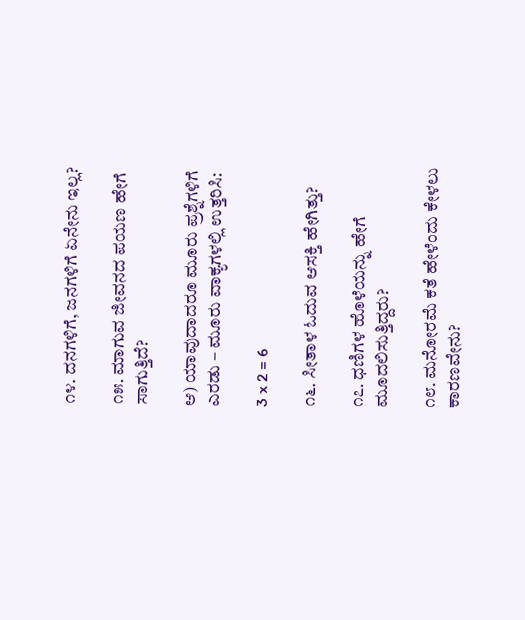೧೪. ದನಗಳಿಗೆ, ಜನಗಳಿಗೆ ಏನೇನು ಇಲ್ಲ?

೧೫. ಮಾಗುವ ಜೀವನದ ಪಯಣ ಹೇಗೆ ಸಾಗುತ್ತಿದೆ?

ಆ) ಯಾವುದಾದರೂ ಮೂರು ಪ್ರಶ್ನೆಗಳಿಗೆ ಎರಡು – ಮೂರು ವಾಕ್ಯಗಳಲ್ಲಿ ಉತ್ತರಿಸಿ:

3 x 2 = 6

೧೬. ಸೀತಾಳ ಓದುವ ಆಸಕ್ತಿ ಹೇಗಿತ್ತು?

೧೭. ಧಣಿಗಳ ಹೊಳೆಯನ್ನು ಹೇಗೆ ಮೂದಲಿಸುತ್ತಿದ್ದರು?

೧೮. ಮನೋರಮೆ ಕತೆ ಹೇಳೆಂದು ಕೇಳಲು ಕಾರಣವೇನು?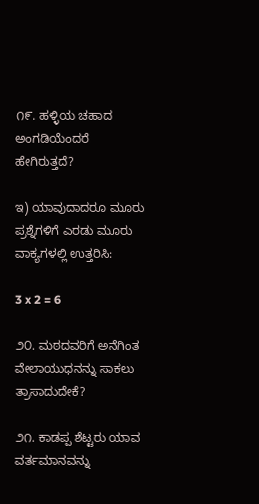೧೯. ಹಳ್ಳಿಯ ಚಹಾದ ಅಂಗಡಿಯೆಂದರೆ ಹೇಗಿರುತ್ತದೆ?

ಇ) ಯಾವುದಾದರೂ ಮೂರು ಪ್ರಶ್ನೆಗಳಿಗೆ ಎರಡು ಮೂರು ವಾಕ್ಯಗಳಲ್ಲಿ ಉತ್ತರಿಸಿ:

3 x 2 = 6

೨೦. ಮಠದವರಿಗೆ ಅನೆಗಿಂತ ವೇಲಾಯುಧನನ್ನು ಸಾಕಲು ತ್ರಾಸಾದುದೇಕೆ?

೨೧. ಕಾಡಪ್ಪ ಶೆಟ್ಟರು ಯಾವ ವರ್ತಮಾನವನ್ನು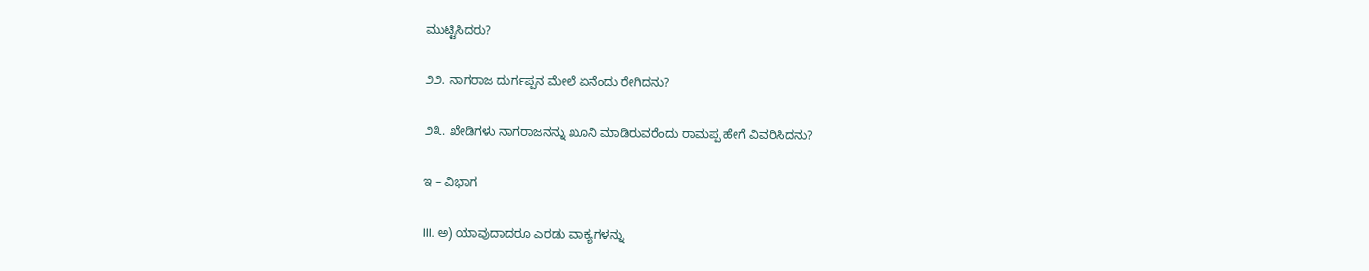ಮುಟ್ಟಿಸಿದರು?

೨೨. ನಾಗರಾಜ ದುರ್ಗಪ್ಪನ ಮೇಲೆ ಏನೆಂದು ರೇಗಿದನು?

೨೩. ಖೇಡಿಗಳು ನಾಗರಾಜನನ್ನು ಖೂನಿ ಮಾಡಿರುವರೆಂದು ರಾಮಪ್ಪ ಹೇಗೆ ವಿವರಿಸಿದನು?

ಇ – ವಿಭಾಗ

III. ಅ) ಯಾವುದಾದರೂ ಎರಡು ವಾಕ್ಯಗಳನ್ನು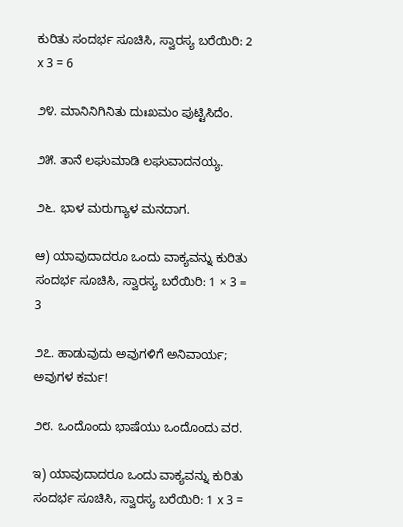ಕುರಿತು ಸಂದರ್ಭ ಸೂಚಿಸಿ, ಸ್ವಾರಸ್ಯ ಬರೆಯಿರಿ: 2 x 3 = 6

೨೪. ಮಾನಿನಿಗಿನಿತು ದುಃಖಮಂ ಪುಟ್ಟಿಸಿದೆಂ.

೨೫. ತಾನೆ ಲಘುಮಾಡಿ ಲಘುವಾದನಯ್ಯ.

೨೬. ಭಾಳ ಮರುಗ್ಯಾಳ ಮನದಾಗ.

ಆ) ಯಾವುದಾದರೂ ಒಂದು ವಾಕ್ಯವನ್ನು ಕುರಿತು ಸಂದರ್ಭ ಸೂಚಿಸಿ, ಸ್ವಾರಸ್ಯ ಬರೆಯಿರಿ: 1 × 3 = 3

೨೭. ಹಾಡುವುದು ಅವುಗಳಿಗೆ ಅನಿವಾರ್ಯ; ಅವುಗಳ ಕರ್ಮ!

೨೮. ಒಂದೊಂದು ಭಾಷೆಯು ಒಂದೊಂದು ವರ.

ಇ) ಯಾವುದಾದರೂ ಒಂದು ವಾಕ್ಯವನ್ನು ಕುರಿತು ಸಂದರ್ಭ ಸೂಚಿಸಿ, ಸ್ವಾರಸ್ಯ ಬರೆಯಿರಿ: 1 x 3 =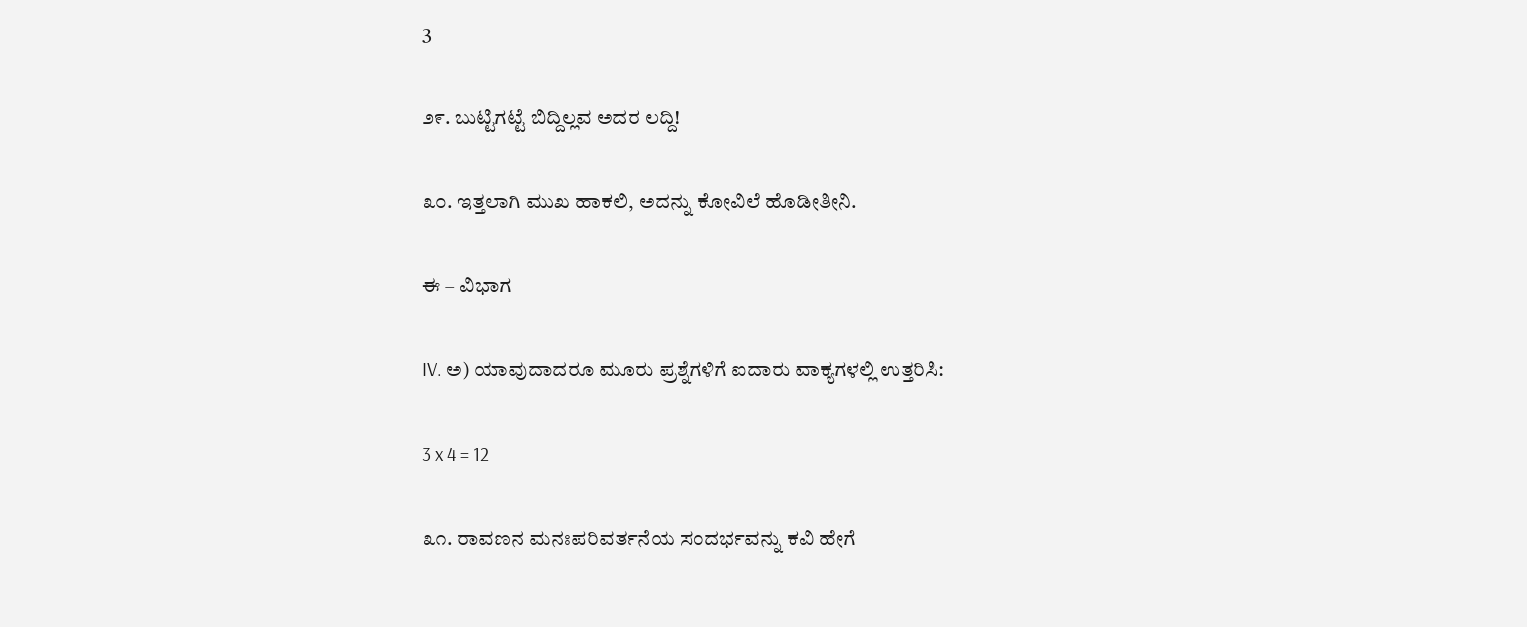3

೨೯. ಬುಟ್ಟಿಗಟ್ಟೆ ಬಿದ್ದಿಲ್ಲವ ಅದರ ಲದ್ದಿ!

೩೦. ಇತ್ತಲಾಗಿ ಮುಖ ಹಾಕಲಿ, ಅದನ್ನು ಕೋವಿಲೆ ಹೊಡೀತೀನಿ.

ಈ – ವಿಭಾಗ

IV. ಅ) ಯಾವುದಾದರೂ ಮೂರು ಪ್ರಶ್ನೆಗಳಿಗೆ ಐದಾರು ವಾಕ್ಯಗಳಲ್ಲಿ ಉತ್ತರಿಸಿ:

3 x 4 = 12

೩೧. ರಾವಣನ ಮನಃಪರಿವರ್ತನೆಯ ಸಂದರ್ಭವನ್ನು ಕವಿ ಹೇಗೆ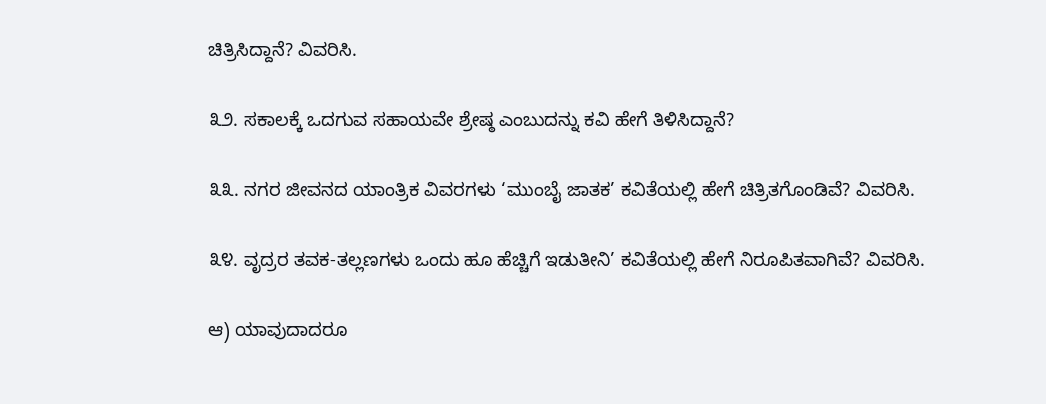ಚಿತ್ರಿಸಿದ್ದಾನೆ? ವಿವರಿಸಿ.

೩೨. ಸಕಾಲಕ್ಕೆ ಒದಗುವ ಸಹಾಯವೇ ಶ್ರೇಷ್ಠ ಎಂಬುದನ್ನು ಕವಿ ಹೇಗೆ ತಿಳಿಸಿದ್ದಾನೆ?

೩೩. ನಗರ ಜೀವನದ ಯಾಂತ್ರಿಕ ವಿವರಗಳು ‘ಮುಂಬೈ ಜಾತಕ’ ಕವಿತೆಯಲ್ಲಿ ಹೇಗೆ ಚಿತ್ರಿತಗೊಂಡಿವೆ? ವಿವರಿಸಿ.

೩೪. ವೃದ್ರರ ತವಕ-ತಲ್ಲಣಗಳು ಒಂದು ಹೂ ಹೆಚ್ಚಿಗೆ ಇಡುತೀನಿ’ ಕವಿತೆಯಲ್ಲಿ ಹೇಗೆ ನಿರೂಪಿತವಾಗಿವೆ? ವಿವರಿಸಿ.

ಆ) ಯಾವುದಾದರೂ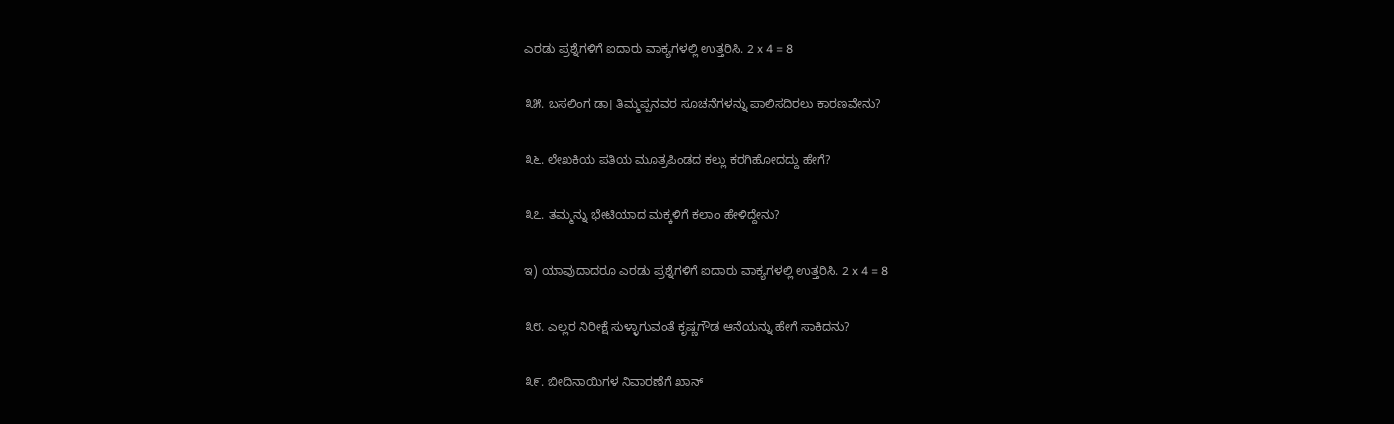ಎರಡು ಪ್ರಶ್ನೆಗಳಿಗೆ ಐದಾರು ವಾಕ್ಯಗಳಲ್ಲಿ ಉತ್ತರಿಸಿ. 2 x 4 = 8

೩೫. ಬಸಲಿಂಗ ಡಾ। ತಿಮ್ಮಪ್ಪನವರ ಸೂಚನೆಗಳನ್ನು ಪಾಲಿಸದಿರಲು ಕಾರಣವೇನು?

೩೬. ಲೇಖಕಿಯ ಪತಿಯ ಮೂತ್ರಪಿಂಡದ ಕಲ್ಲು ಕರಗಿಹೋದದ್ದು ಹೇಗೆ?

೩೭. ತಮ್ಮನ್ನು ಭೇಟಿಯಾದ ಮಕ್ಕಳಿಗೆ ಕಲಾಂ ಹೇಳಿದ್ದೇನು?

ಇ) ಯಾವುದಾದರೂ ಎರಡು ಪ್ರಶ್ನೆಗಳಿಗೆ ಐದಾರು ವಾಕ್ಯಗಳಲ್ಲಿ ಉತ್ತರಿಸಿ. 2 x 4 = 8

೩೮. ಎಲ್ಲರ ನಿರೀಕ್ಷೆ ಸುಳ್ಳಾಗುವಂತೆ ಕೃಷ್ಣಗೌಡ ಆನೆಯನ್ನು ಹೇಗೆ ಸಾಕಿದನು?

೩೯. ಬೀದಿನಾಯಿಗಳ ನಿವಾರಣೆಗೆ ಖಾನ್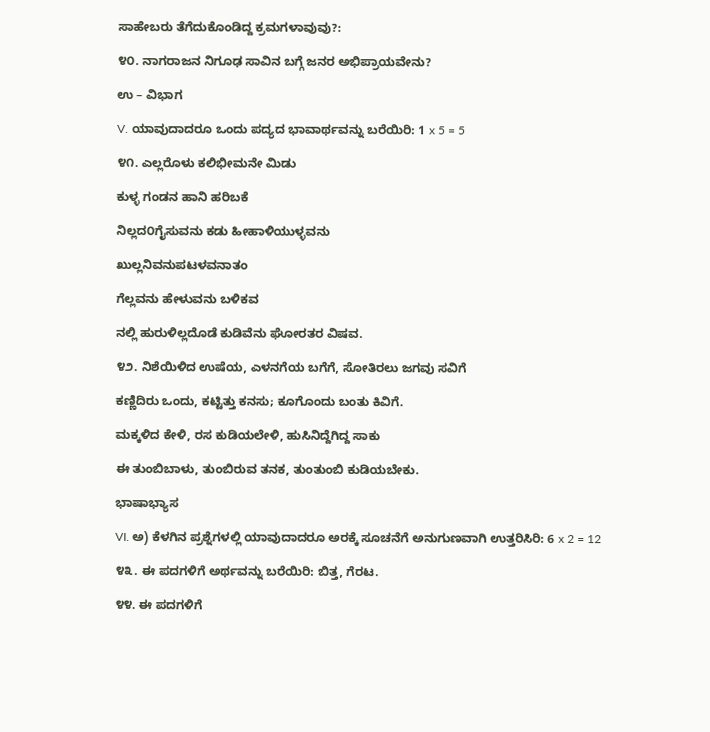ಸಾಹೇಬರು ತೆಗೆದುಕೊಂಡಿದ್ದ ಕ್ರಮಗಳಾವುವು?:

೪೦. ನಾಗರಾಜನ ನಿಗೂಢ ಸಾವಿನ ಬಗ್ಗೆ ಜನರ ಅಭಿಪ್ರಾಯವೇನು?

ಉ – ವಿಭಾಗ

V. ಯಾವುದಾದರೂ ಒಂದು ಪದ್ಯದ ಭಾವಾರ್ಥವನ್ನು ಬರೆಯಿರಿ: 1 x 5 = 5

೪೧. ಎಲ್ಲರೊಳು ಕಲಿಭೀಮನೇ ಮಿಡು

ಕುಳ್ಳ ಗಂಡನ ಹಾನಿ ಹರಿಬಕೆ

ನಿಲ್ಲದ೦ಗೈಸುವನು ಕಡು ಹೀಹಾಳಿಯುಳ್ಳವನು

ಖುಲ್ಲನಿವನುಪಟಳವನಾತಂ

ಗೆಲ್ಲವನು ಹೇಳುವನು ಬಳಿಕವ

ನಲ್ಲಿ ಹುರುಳಿಲ್ಲದೊಡೆ ಕುಡಿವೆನು ಘೋರತರ ವಿಷವ.

೪೨. ನಿಶೆಯಿಳಿದ ಉಷೆಯ, ಎಳನಗೆಯ ಬಗೆಗೆ, ಸೋತಿರಲು ಜಗವು ಸವಿಗೆ

ಕಣ್ಣಿದಿರು ಒಂದು, ಕಟ್ಟಿತ್ತು ಕನಸು; ಕೂಗೊಂದು ಬಂತು ಕಿವಿಗೆ.

ಮಕ್ಕಳಿದ ಕೇಳಿ, ರಸ ಕುಡಿಯಲೇಳಿ, ಹುಸಿನಿದ್ದೆಗಿದ್ದ ಸಾಕು

ಈ ತುಂಬಿಬಾಳು, ತುಂಬಿರುವ ತನಕ, ತುಂತುಂಬಿ ಕುಡಿಯಬೇಕು.

ಭಾಷಾಭ್ಯಾಸ

VI. ಅ) ಕೆಳಗಿನ ಪ್ರಶ್ನೆಗಳಲ್ಲಿ ಯಾವುದಾದರೂ ಅರಕ್ಕೆ ಸೂಚನೆಗೆ ಅನುಗುಣವಾಗಿ ಉತ್ತರಿಸಿರಿ: 6 x 2 = 12

೪೩. ಈ ಪದಗಳಿಗೆ ಅರ್ಥವನ್ನು ಬರೆಯಿರಿ: ಬಿತ್ತ, ಗೆರಟ.

೪೪. ಈ ಪದಗಳಿಗೆ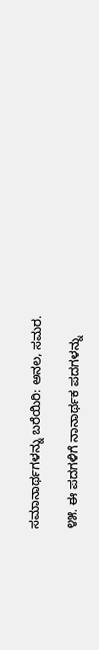ಸಮಾನಾರ್ಥಗಳನ್ನು ಬರೆಯಿರಿ: ಅನಲ, ಸಮರ.

೪೫. ಈ ಪದಗಳಿಗೆ ನಾನಾರ್ಥಕ ಪದಗಳನ್ನು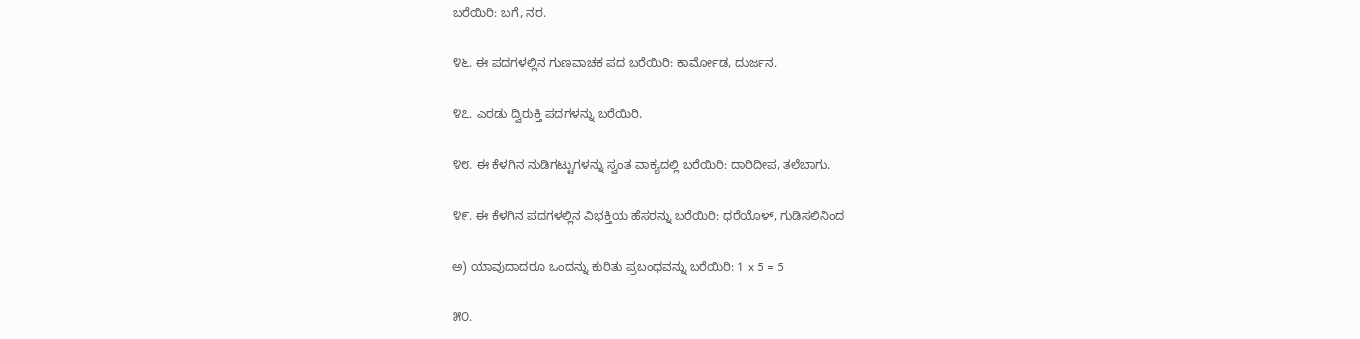ಬರೆಯಿರಿ: ಬಗೆ, ನರ.

೪೬. ಈ ಪದಗಳಲ್ಲಿನ ಗುಣವಾಚಕ ಪದ ಬರೆಯಿರಿ: ಕಾರ್ಮೋಡ, ದುರ್ಜನ.

೪೭. ಎರಡು ದ್ವಿರುಕ್ತಿ ಪದಗಳನ್ನು ಬರೆಯಿರಿ.

೪೮. ಈ ಕೆಳಗಿನ ನುಡಿಗಟ್ಟುಗಳನ್ನು ಸ್ವಂತ ವಾಕ್ಯದಲ್ಲಿ ಬರೆಯಿರಿ: ದಾರಿದೀಪ, ತಲೆಬಾಗು.

೪೯. ಈ ಕೆಳಗಿನ ಪದಗಳಲ್ಲಿನ ವಿಭಕ್ತಿಯ ಹೆಸರನ್ನು ಬರೆಯಿರಿ: ಧರೆಯೊಳ್, ಗುಡಿಸಲಿನಿಂದ

ಅ) ಯಾವುದಾದರೂ ಒಂದನ್ನು ಕುರಿತು ಪ್ರಬಂಧವನ್ನು ಬರೆಯಿರಿ: 1 x 5 = 5

೫೦.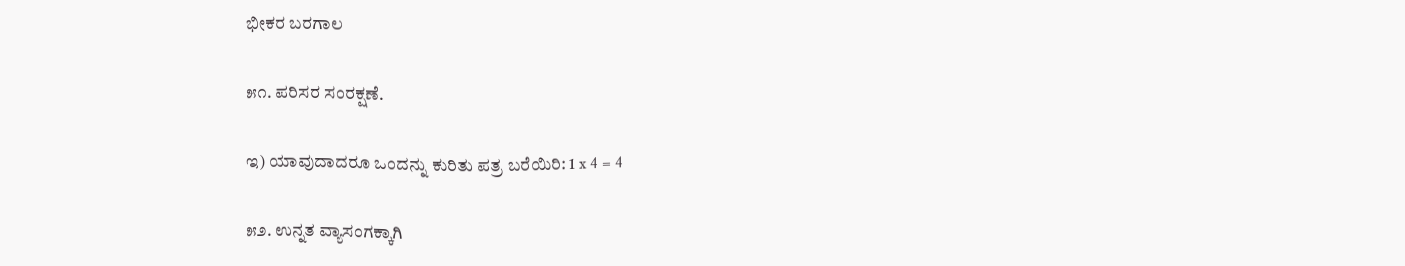ಭೀಕರ ಬರಗಾಲ

೫೧. ಪರಿಸರ ಸಂರಕ್ಷಣೆ.

ಇ) ಯಾವುದಾದರೂ ಒಂದನ್ನು ಕುರಿತು ಪತ್ರ ಬರೆಯಿರಿ: 1 x 4 = 4

೫೨. ಉನ್ನತ ವ್ಯಾಸಂಗಕ್ಕಾಗಿ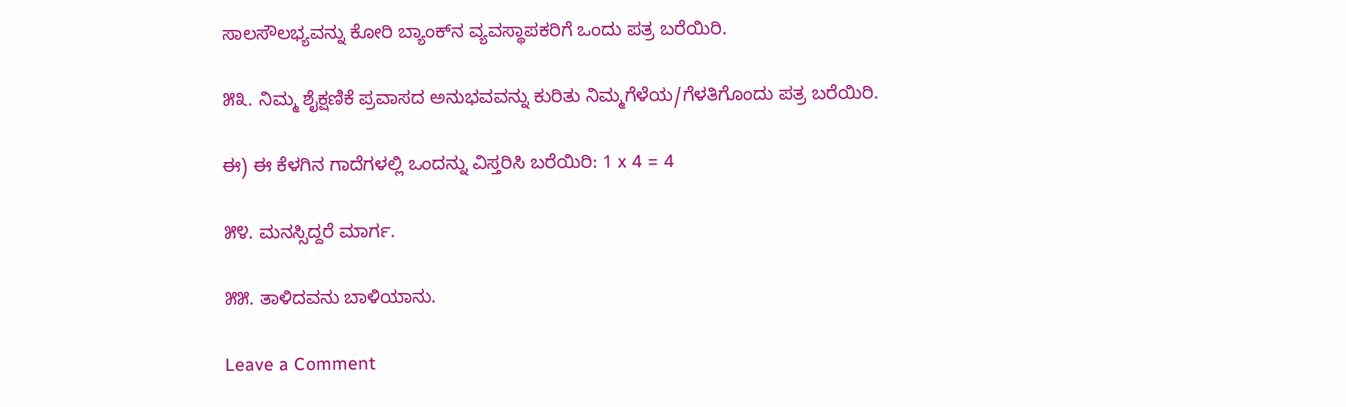ಸಾಲಸೌಲಭ್ಯವನ್ನು ಕೋರಿ ಬ್ಯಾಂಕ್‌ನ ವ್ಯವಸ್ಥಾಪಕರಿಗೆ ಒಂದು ಪತ್ರ ಬರೆಯಿರಿ.

೫೩. ನಿಮ್ಮ ಶೈಕ್ಷಣಿಕೆ ಪ್ರವಾಸದ ಅನುಭವವನ್ನು ಕುರಿತು ನಿಮ್ಮಗೆಳೆಯ/ಗೆಳತಿಗೊಂದು ಪತ್ರ ಬರೆಯಿರಿ.

ಈ) ಈ ಕೆಳಗಿನ ಗಾದೆಗಳಲ್ಲಿ ಒಂದನ್ನು ವಿಸ್ತರಿಸಿ ಬರೆಯಿರಿ: 1 x 4 = 4

೫೪. ಮನಸ್ಸಿದ್ದರೆ ಮಾರ್ಗ.

೫೫. ತಾಳಿದವನು ಬಾಳಿಯಾನು.

Leave a Comment